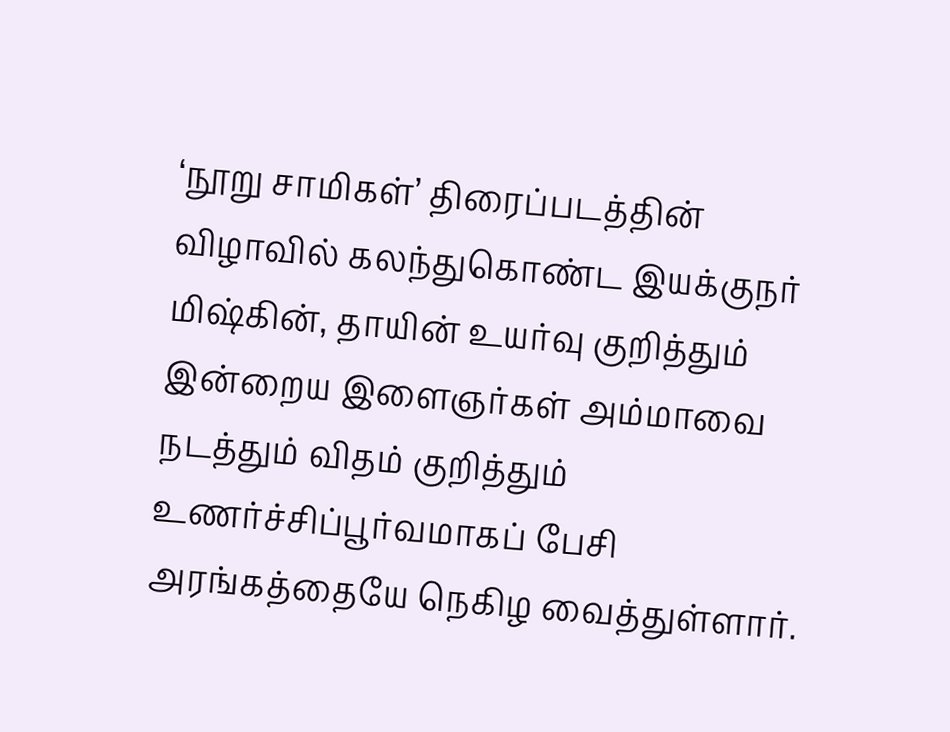‘நூறு சாமிகள்’ திரைப்படத்தின் விழாவில் கலந்துகொண்ட இயக்குநர் மிஷ்கின், தாயின் உயர்வு குறித்தும் இன்றைய இளைஞர்கள் அம்மாவை நடத்தும் விதம் குறித்தும் உணர்ச்சிப்பூர்வமாகப் பேசி அரங்கத்தையே நெகிழ வைத்துள்ளார்.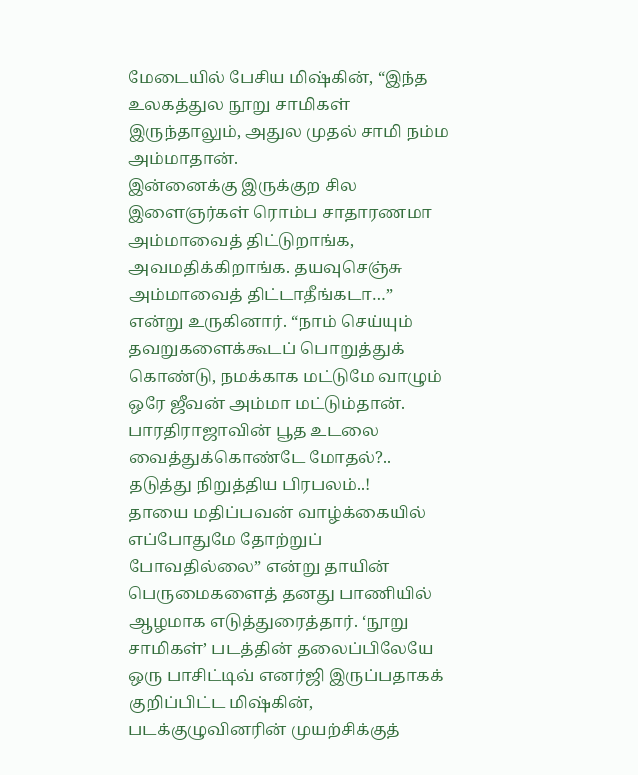மேடையில் பேசிய மிஷ்கின், “இந்த உலகத்துல நூறு சாமிகள் இருந்தாலும், அதுல முதல் சாமி நம்ம அம்மாதான்.
இன்னைக்கு இருக்குற சில இளைஞர்கள் ரொம்ப சாதாரணமா அம்மாவைத் திட்டுறாங்க, அவமதிக்கிறாங்க. தயவுசெஞ்சு அம்மாவைத் திட்டாதீங்கடா…” என்று உருகினார். “நாம் செய்யும் தவறுகளைக்கூடப் பொறுத்துக் கொண்டு, நமக்காக மட்டுமே வாழும் ஒரே ஜீவன் அம்மா மட்டும்தான்.
பாரதிராஜாவின் பூத உடலை வைத்துக்கொண்டே மோதல்?.. தடுத்து நிறுத்திய பிரபலம்..!
தாயை மதிப்பவன் வாழ்க்கையில் எப்போதுமே தோற்றுப் போவதில்லை” என்று தாயின் பெருமைகளைத் தனது பாணியில் ஆழமாக எடுத்துரைத்தார். ‘நூறு சாமிகள்’ படத்தின் தலைப்பிலேயே ஒரு பாசிட்டிவ் எனர்ஜி இருப்பதாகக் குறிப்பிட்ட மிஷ்கின், படக்குழுவினரின் முயற்சிக்குத்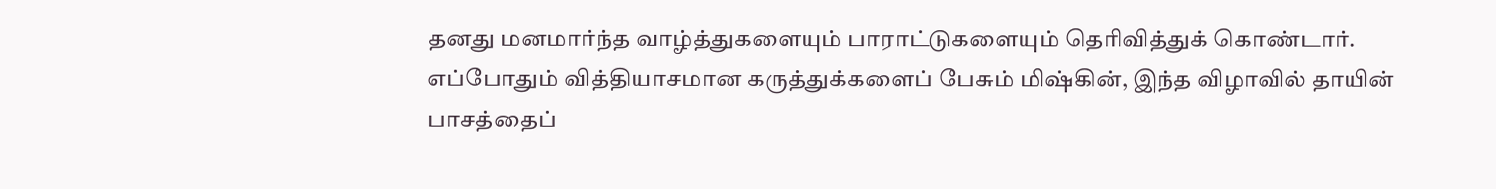தனது மனமார்ந்த வாழ்த்துகளையும் பாராட்டுகளையும் தெரிவித்துக் கொண்டார்.
எப்போதும் வித்தியாசமான கருத்துக்களைப் பேசும் மிஷ்கின், இந்த விழாவில் தாயின் பாசத்தைப்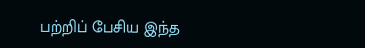பற்றிப் பேசிய இந்த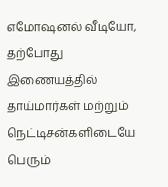எமோஷனல் வீடியோ, தற்போது இணையத்தில் தாய்மார்கள் மற்றும் நெட்டிசன்களிடையே பெரும்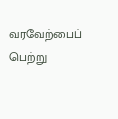வரவேற்பைப் பெற்று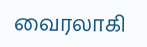வைரலாகி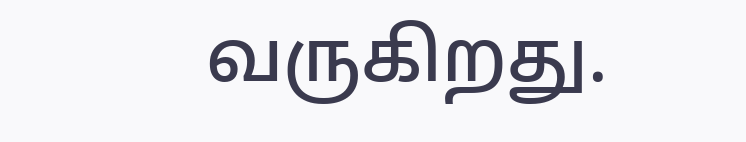வருகிறது.